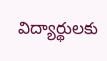విద్యార్థులకు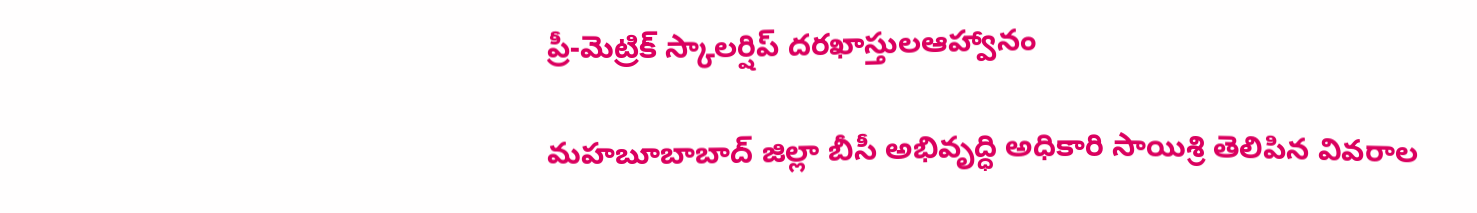ప్రీ-మెట్రిక్ స్కాలర్షిప్ దరఖాస్తులఆహ్వానం

మహబూబాబాద్ జిల్లా బీసీ అభివృద్ధి అధికారి సాయిశ్రి తెలిపిన వివరాల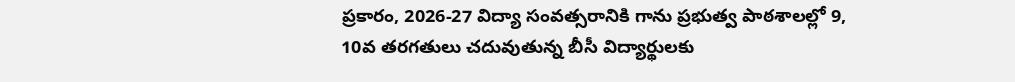ప్రకారం, 2026-27 విద్యా సంవత్సరానికి గాను ప్రభుత్వ పాఠశాలల్లో 9, 10వ తరగతులు చదువుతున్న బీసీ విద్యార్థులకు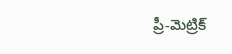ప్రీ-మెట్రిక్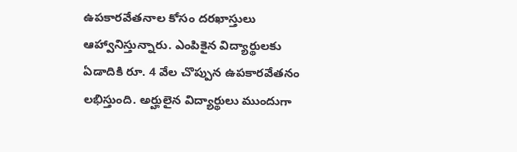ఉపకారవేతనాల కోసం దరఖాస్తులు ఆహ్వానిస్తున్నారు. ఎంపికైన విద్యార్థులకు ఏడాదికి రూ. 4 వేల చొప్పున ఉపకారవేతనం లభిస్తుంది. అర్హులైన విద్యార్థులు ముందుగా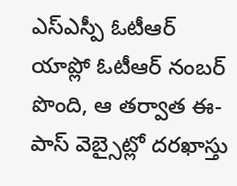ఎస్ఎస్పీ ఓటీఆర్ యాప్లో ఓటీఆర్ నంబర్ పొంది, ఆ తర్వాత ఈ-పాస్ వెబ్సైట్లో దరఖాస్తు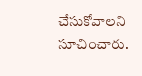చేసుకోవాలని సూచించారు.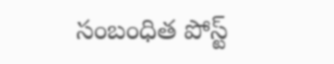సంబంధిత పోస్ట్